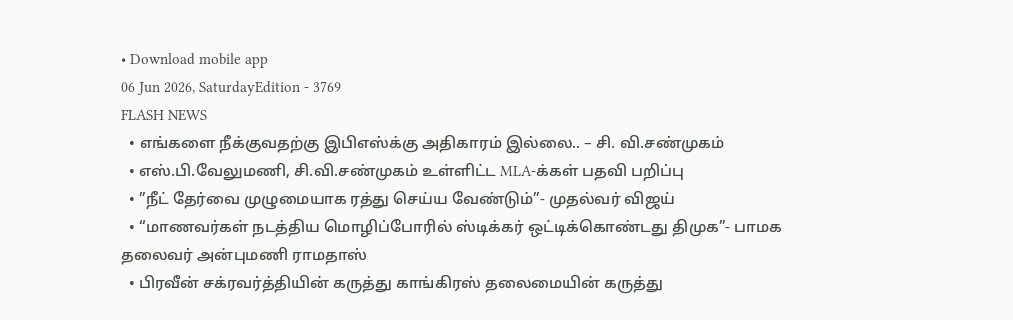• Download mobile app
06 Jun 2026, SaturdayEdition - 3769
FLASH NEWS
  • எங்களை நீக்குவதற்கு இபிஎஸ்க்கு அதிகாரம் இல்லை.. – சி. வி.சண்முகம்
  • எஸ்.பி.வேலுமணி, சி.வி.சண்முகம் உள்ளிட்ட MLA-க்கள் பதவி பறிப்பு
  • ”நீட் தேர்வை முழுமையாக ரத்து செய்ய வேண்டும்”- முதல்வர் விஜய்
  • “மாணவர்கள் நடத்திய மொழிப்போரில் ஸ்டிக்கர் ஒட்டிக்கொண்டது திமுக”- பாமக தலைவர் அன்புமணி ராமதாஸ்
  • பிரவீன் சக்ரவர்த்தியின் கருத்து காங்கிரஸ் தலைமையின் கருத்து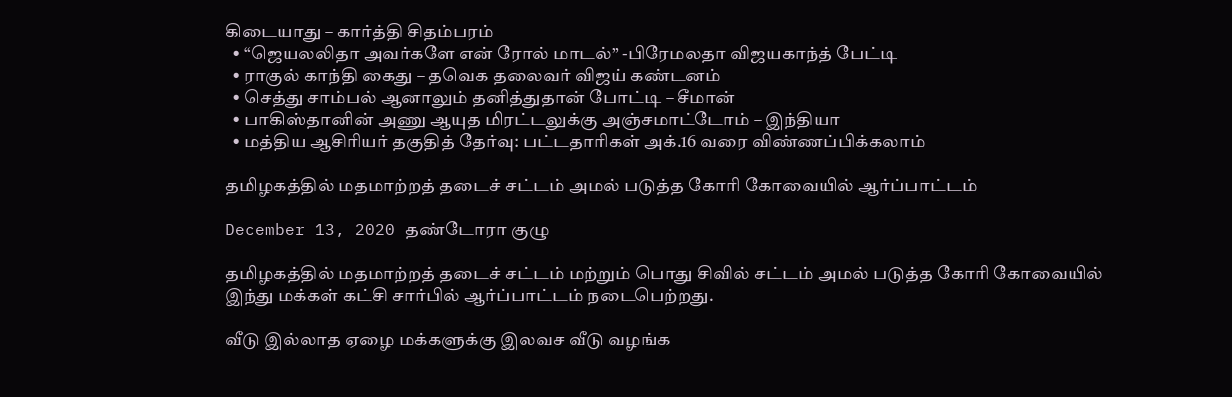கிடையாது – கார்த்தி சிதம்பரம்
  • “ஜெயலலிதா அவர்களே என் ரோல் மாடல்” -பிரேமலதா விஜயகாந்த் பேட்டி
  • ராகுல் காந்தி கைது – தவெக தலைவர் விஜய் கண்டனம்
  • செத்து சாம்பல் ஆனாலும் தனித்துதான் போட்டி – சீமான்
  • பாகிஸ்தானின் அணு ஆயுத மிரட்டலுக்கு அஞ்சமாட்டோம் – இந்தியா
  • மத்திய ஆசிரியர் தகுதித் தேர்வு: பட்டதாரிகள் அக்.16 வரை விண்ணப்பிக்கலாம்

தமிழகத்தில் மதமாற்றத் தடைச் சட்டம் அமல் படுத்த கோரி கோவையில் ஆர்ப்பாட்டம்

December 13, 2020 தண்டோரா குழு

தமிழகத்தில் மதமாற்றத் தடைச் சட்டம் மற்றும் பொது சிவில் சட்டம் அமல் படுத்த கோரி கோவையில் இந்து மக்கள் கட்சி சார்பில் ஆர்ப்பாட்டம் நடைபெற்றது.

வீடு இல்லாத ஏழை மக்களுக்கு இலவச வீடு வழங்க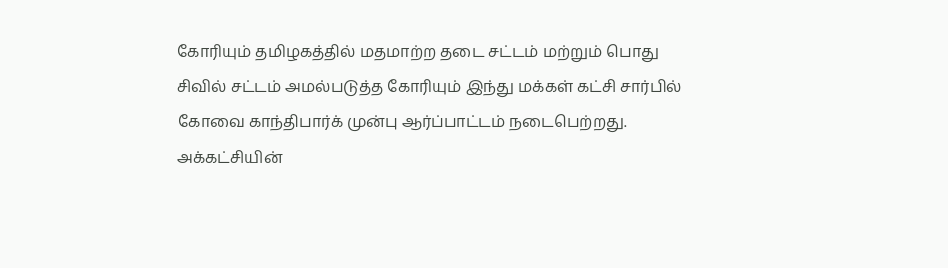கோரியும் தமிழகத்தில் மதமாற்ற தடை சட்டம் மற்றும் பொது சிவில் சட்டம் அமல்படுத்த கோரியும் இந்து மக்கள் கட்சி சார்பில் கோவை காந்திபார்க் முன்பு ஆர்ப்பாட்டம் நடைபெற்றது. அக்கட்சியின்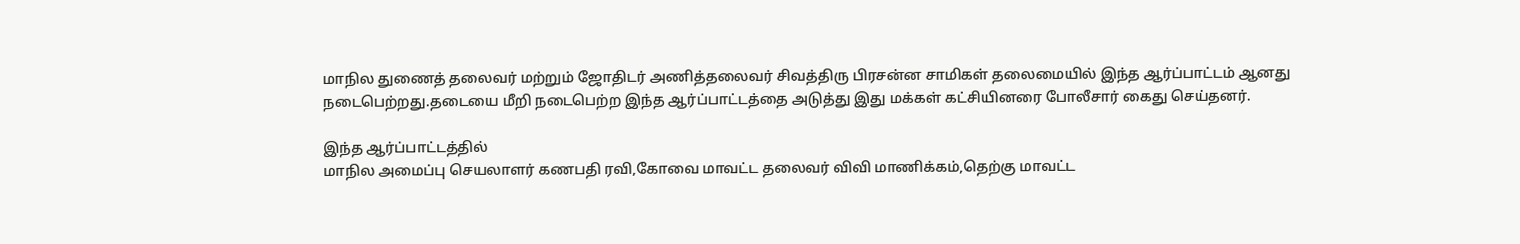மாநில துணைத் தலைவர் மற்றும் ஜோதிடர் அணித்தலைவர் சிவத்திரு பிரசன்ன சாமிகள் தலைமையில் இந்த ஆர்ப்பாட்டம் ஆனது நடைபெற்றது.தடையை மீறி நடைபெற்ற இந்த ஆர்ப்பாட்டத்தை அடுத்து இது மக்கள் கட்சியினரை போலீசார் கைது செய்தனர்.

இந்த ஆர்ப்பாட்டத்தில்
மாநில அமைப்பு செயலாளர் கணபதி ரவி,கோவை மாவட்ட தலைவர் விவி மாணிக்கம்,தெற்கு மாவட்ட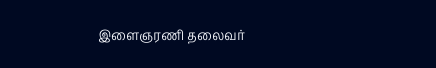இளைஞரணி தலைவர்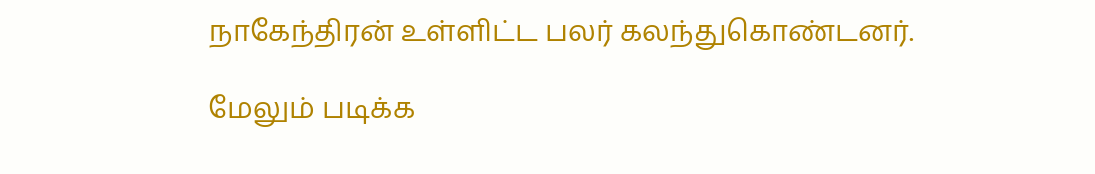நாகேந்திரன் உள்ளிட்ட பலர் கலந்துகொண்டனர்.

மேலும் படிக்க